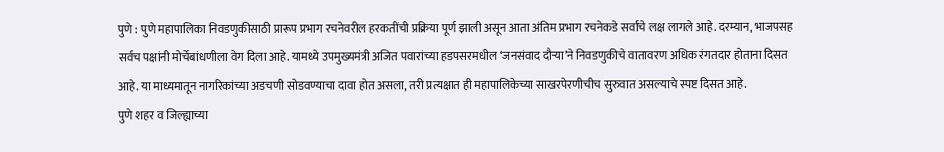पुणे : पुणे महापालिका निवडणुकीसाठी प्रारूप प्रभाग रचनेवरील हरकतींची प्रक्रिया पूर्ण झाली असून आता अंतिम प्रभाग रचनेकडे सर्वांचे लक्ष लागले आहे. दरम्यान, भाजपसह सर्वच पक्षांनी मोर्चेबांधणीला वेग दिला आहे. यामध्ये उपमुख्यमंत्री अजित पवारांच्या हडपसरमधील ‘जनसंवाद दौऱ्या’ने निवडणुकीचे वातावरण अधिक रंगतदार होताना दिसत आहे. या माध्यमातून नागरिकांच्या अडचणी सोडवण्याचा दावा होत असला, तरी प्रत्यक्षात ही महापालिकेच्या साखरपेरणीचीच सुरुवात असल्याचे स्पष्ट दिसत आहे.
पुणे शहर व जिल्ह्याच्या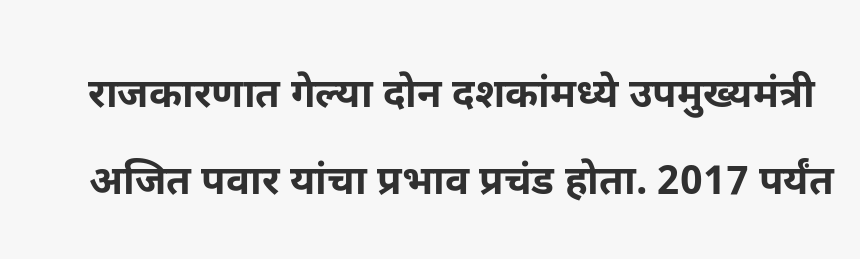राजकारणात गेल्या दोन दशकांमध्ये उपमुख्यमंत्री अजित पवार यांचा प्रभाव प्रचंड होता. 2017 पर्यंत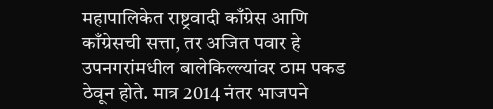महापालिकेत राष्ट्रवादी काँग्रेस आणि काँग्रेसची सत्ता, तर अजित पवार हे उपनगरांमधील बालेकिल्ल्यांवर ठाम पकड ठेवून होते. मात्र 2014 नंतर भाजपने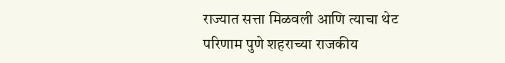राज्यात सत्ता मिळवली आणि त्याचा थेट परिणाम पुणे शहराच्या राजकीय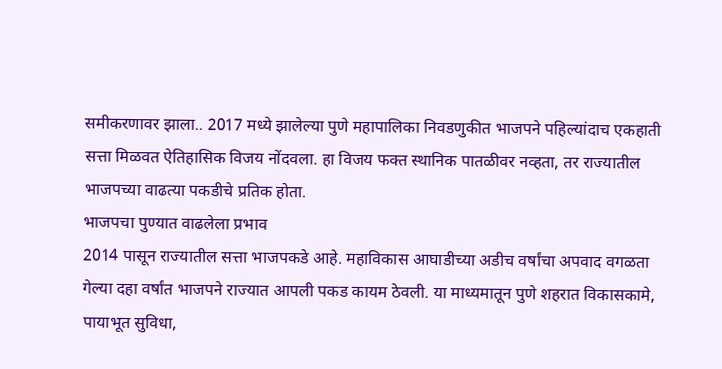समीकरणावर झाला.. 2017 मध्ये झालेल्या पुणे महापालिका निवडणुकीत भाजपने पहिल्यांदाच एकहाती सत्ता मिळवत ऐतिहासिक विजय नोंदवला. हा विजय फक्त स्थानिक पातळीवर नव्हता, तर राज्यातील भाजपच्या वाढत्या पकडीचे प्रतिक होता.
भाजपचा पुण्यात वाढलेला प्रभाव
2014 पासून राज्यातील सत्ता भाजपकडे आहे. महाविकास आघाडीच्या अडीच वर्षांचा अपवाद वगळता गेल्या दहा वर्षांत भाजपने राज्यात आपली पकड कायम ठेवली. या माध्यमातून पुणे शहरात विकासकामे, पायाभूत सुविधा,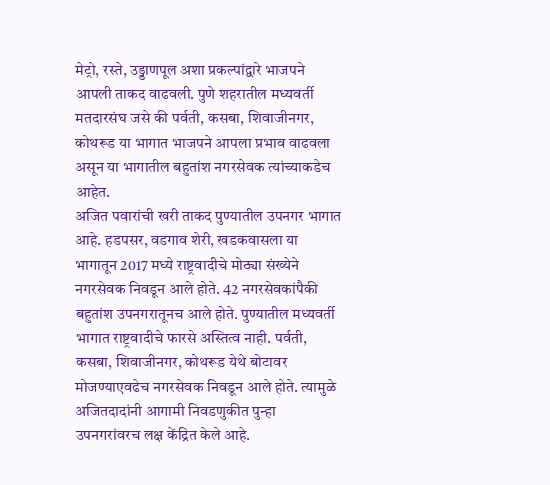मेट्रो, रस्ते, उड्डाणपूल अशा प्रकल्पांद्वारे भाजपने आपली ताकद वाढवली. पुणे शहरातील मध्यवर्ती मतदारसंघ जसे की पर्वती, कसबा, शिवाजीनगर, कोथरूड या भागात भाजपने आपला प्रभाव वाढवला असून या भागातील बहुतांश नगरसेवक त्यांच्याकडेच आहेत.
अजित पवारांची खरी ताकद पुण्यातील उपनगर भागात आहे. हडपसर, वडगाव शेरी, खडकवासला या भागातून 2017 मध्ये राष्ट्रवादीचे मोठ्या संख्येने नगरसेवक निवडून आले होते. 42 नगरसेवकांपैकी बहुतांश उपनगरातूनच आले होते. पुण्यातील मध्यवर्ती भागात राष्ट्रवादीचे फारसे अस्तित्व नाही. पर्वती, कसबा, शिवाजीनगर, कोथरूड येथे बोटावर मोजण्याएवढेच नगरसेवक निवडून आले होते. त्यामुळे अजितदादांनी आगामी निवडणुकीत पुन्हा उपनगरांवरच लक्ष केंद्रित केले आहे.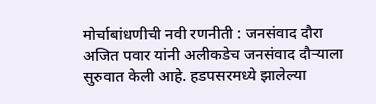मोर्चाबांधणीची नवी रणनीती : जनसंवाद दौरा
अजित पवार यांनी अलीकडेच जनसंवाद दौऱ्याला सुरुवात केली आहे. हडपसरमध्ये झालेल्या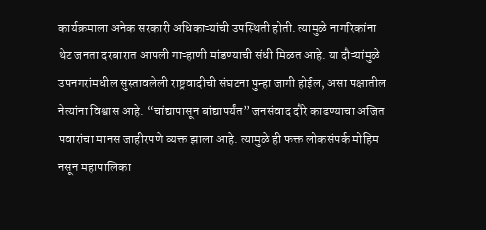कार्यक्रमाला अनेक सरकारी अधिकाऱ्यांची उपस्थिती होती. त्यामुळे नागरिकांना थेट जनता दरबारात आपली गाऱ्हाणी मांडण्याची संधी मिळत आहे. या दौऱ्यांमुळे उपनगरांमधील सुस्तावलेली राष्ट्रवादीची संघटना पुन्हा जागी होईल, असा पक्षातील नेत्यांना विश्वास आहे. “चांद्यापासून बांद्यापर्यंत” जनसंवाद दौरे काढण्याचा अजित पवारांचा मानस जाहीरपणे व्यक्त झाला आहे. त्यामुळे ही फक्त लोकसंपर्क मोहिम नसून महापालिका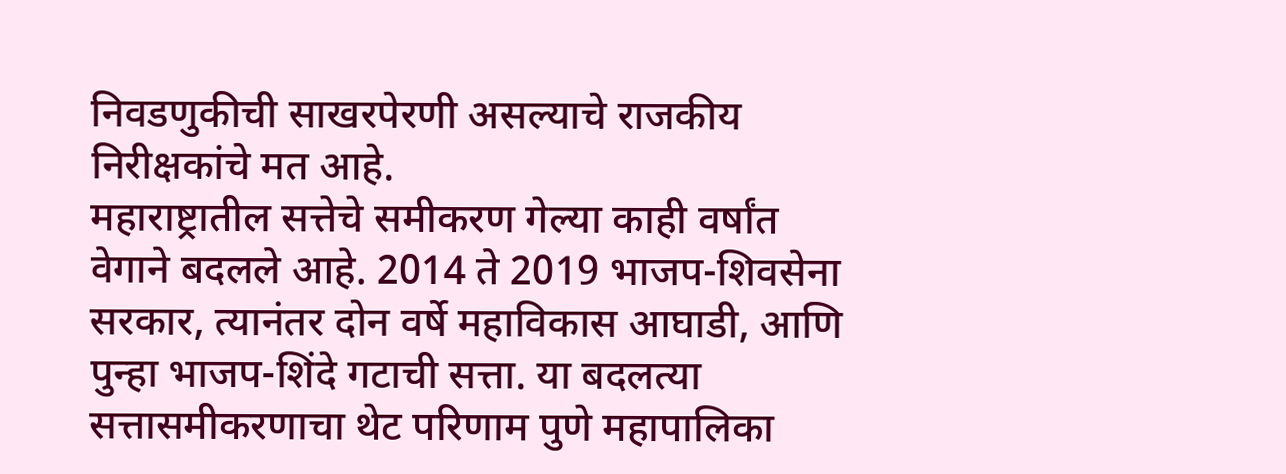निवडणुकीची साखरपेरणी असल्याचे राजकीय निरीक्षकांचे मत आहे.
महाराष्ट्रातील सत्तेचे समीकरण गेल्या काही वर्षांत वेगाने बदलले आहे. 2014 ते 2019 भाजप-शिवसेना सरकार, त्यानंतर दोन वर्षे महाविकास आघाडी, आणि पुन्हा भाजप-शिंदे गटाची सत्ता. या बदलत्या सत्तासमीकरणाचा थेट परिणाम पुणे महापालिका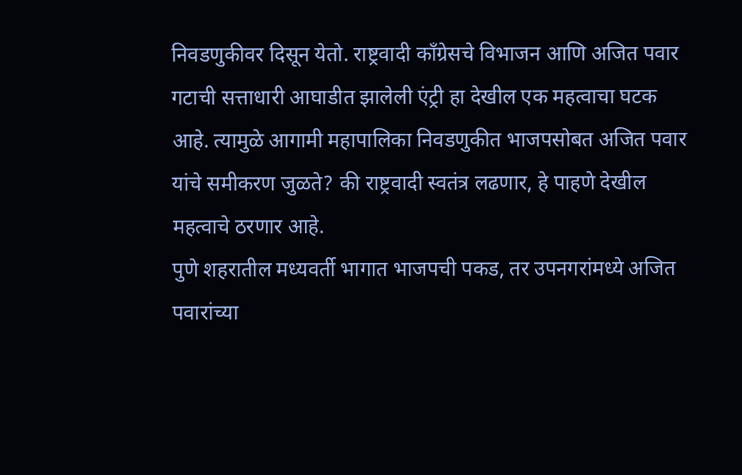निवडणुकीवर दिसून येतो. राष्ट्रवादी काँग्रेसचे विभाजन आणि अजित पवार गटाची सत्ताधारी आघाडीत झालेली एंट्री हा देखील एक महत्वाचा घटक आहे. त्यामुळे आगामी महापालिका निवडणुकीत भाजपसोबत अजित पवार यांचे समीकरण जुळते? की राष्ट्रवादी स्वतंत्र लढणार, हे पाहणे देखील महत्वाचे ठरणार आहे.
पुणे शहरातील मध्यवर्ती भागात भाजपची पकड, तर उपनगरांमध्ये अजित पवारांच्या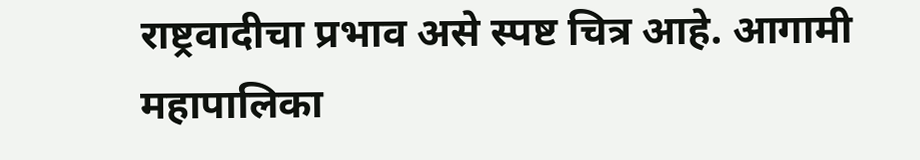राष्ट्रवादीचा प्रभाव असे स्पष्ट चित्र आहे. आगामी महापालिका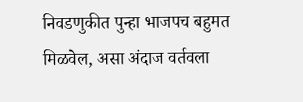निवडणुकीत पुन्हा भाजपच बहुमत मिळवेल, असा अंदाज वर्तवला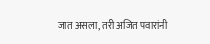जात असला, तरी अजित पवारांनी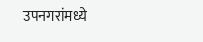उपनगरांमध्ये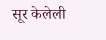सूर केलेली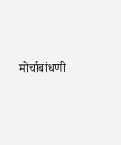मोर्चाबांधणी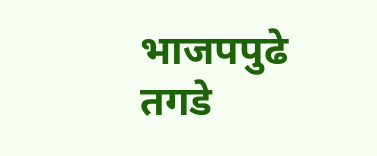भाजपपुढे तगडे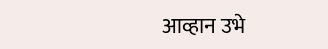आव्हान उभे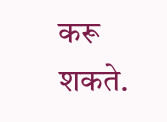करू शकते.